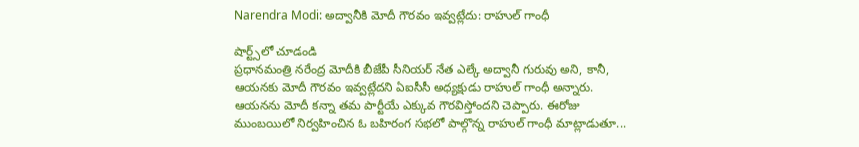Narendra Modi: అద్వానీకి మోదీ గౌరవం ఇవ్వట్లేదు: రాహుల్‌ గాంధీ

షార్ట్స్‌లో చూడండి
ప్రధానమంత్రి నరేంద్ర మోదీకి బీజేపీ సీనియర్‌ నేత ఎల్కే అద్వానీ గురువు అని, కానీ, ఆయనకు మోదీ గౌరవం ఇవ్వట్లేదని ఏఐసీసీ అధ్యక్షుడు రాహుల్ గాంధీ అన్నారు. ఆయనను మోదీ కన్నా తమ పార్టీయే ఎక్కువ గౌరవిస్తోందని చెప్పారు. ఈరోజు ముంబయిలో నిర్వహించిన ఓ బహిరంగ సభలో పాల్గొన్న రాహుల్‌ గాంధీ మాట్లాడుతూ...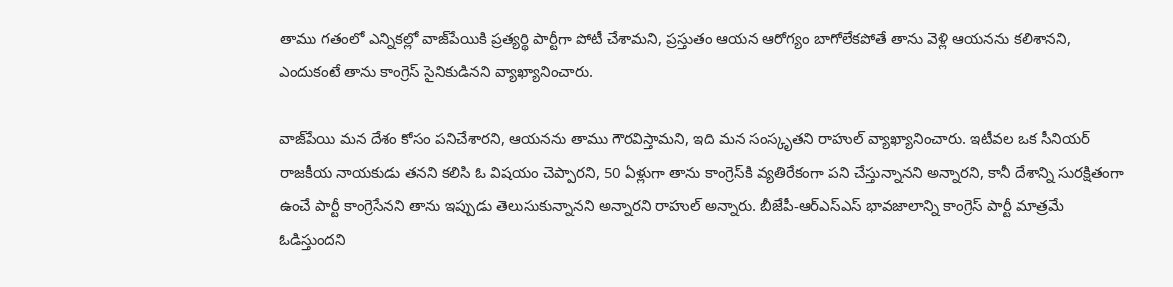తాము గతంలో ఎన్నికల్లో వాజ్‌పేయికి ప్రత్యర్థి పార్టీగా పోటీ చేశామని, ప్రస్తుతం ఆయన ఆరోగ్యం బాగోలేకపోతే తాను వెళ్లి ఆయనను కలిశానని, ఎందుకంటే తాను కాంగ్రెస్‌ సైనికుడినని వ్యాఖ్యానించారు.

వాజ్‌పేయి మన దేశం కోసం పనిచేశారని, ఆయనను తాము గౌరవిస్తామని, ఇది మన సంస్కృతని రాహుల్‌ వ్యాఖ్యానించారు. ఇటీవల ఒక సీనియర్‌ రాజకీయ నాయకుడు తనని కలిసి ఓ విషయం చెప్పారని, 50 ఏళ్లుగా తాను కాంగ్రెస్‌కి వ్యతిరేకంగా పని చేస్తున్నానని అన్నారని, కానీ దేశాన్ని సురక్షితంగా ఉంచే పార్టీ కాంగ్రెసేనని తాను ఇప్పుడు తెలుసుకున్నానని అన్నారని రాహుల్‌ అన్నారు. బీజేపీ-ఆర్‌ఎస్‌ఎస్‌ భావజాలాన్ని కాంగ్రెస్‌ పార్టీ మాత్రమే ఓడిస్తుందని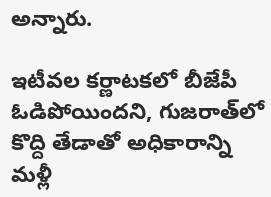అన్నారు.

ఇటీవల కర్ణాటకలో బీజేపీ ఓడిపోయిందని, గుజరాత్‌లో కొద్ది తేడాతో అధికారాన్ని మళ్లీ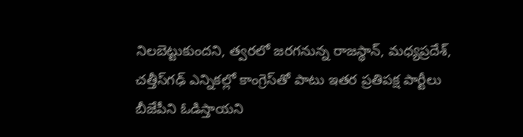నిలబెట్టుకుందని, త్వరలో జరగనున్న రాజస్థాన్‌, మధ్యప్రదేశ్‌, చత్తీస్‌గఢ్‌ ఎన్నికల్లో కాంగ్రెస్‌తో పాటు ఇతర ప్రతిపక్ష పార్టీలు బీజేపీని ఓడిస్తాయని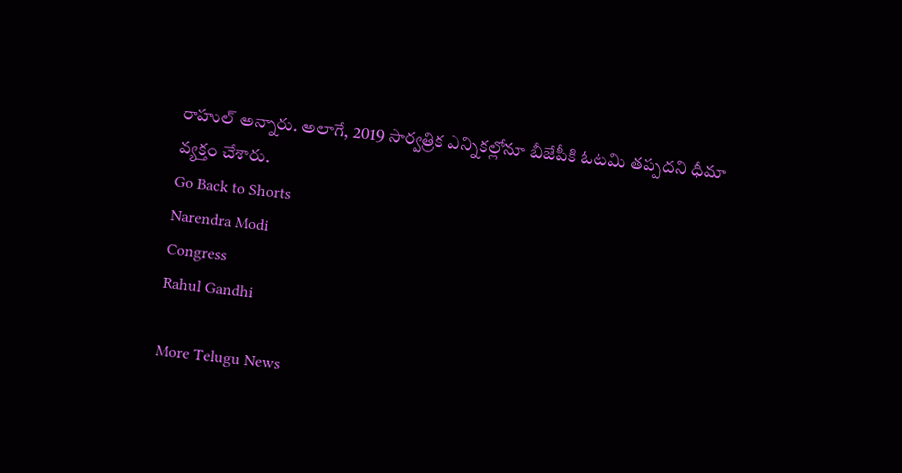రాహుల్‌ అన్నారు. అలాగే, 2019 సార్వత్రిక ఎన్నికల్లోనూ బీజేపీకి ఓటమి తప్పదని ధీమా వ్యక్తం చేశారు.
Go Back to Shorts
Narendra Modi
Congress
Rahul Gandhi

More Telugu News